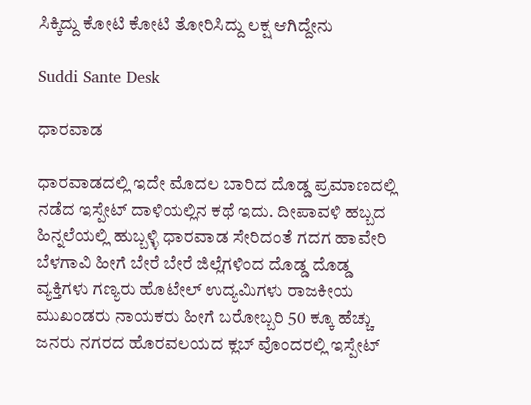ಸಿಕ್ಕಿದ್ದು ಕೋಟಿ ಕೋಟಿ ತೋರಿಸಿದ್ದು ಲಕ್ಷ ಆಗಿದ್ದೇನು

Suddi Sante Desk

ಧಾರವಾಡ

ಧಾರವಾಡದಲ್ಲಿ ಇದೇ ಮೊದಲ ಬಾರಿದ ದೊಡ್ಡ ಪ್ರಮಾಣದಲ್ಲಿ ನಡೆದ ಇಸ್ಪೇಟ್ ದಾಳಿಯಲ್ಲಿನ ಕಥೆ ಇದು. ದೀಪಾವಳಿ ಹಬ್ಬದ ಹಿನ್ನಲೆಯಲ್ಲಿ ಹುಬ್ಬಳ್ಳಿ ಧಾರವಾಡ ಸೇರಿದಂತೆ ಗದಗ ಹಾವೇರಿ ಬೆಳಗಾವಿ ಹೀಗೆ ಬೇರೆ ಬೇರೆ ಜಿಲ್ಲೆಗಳಿಂದ ದೊಡ್ಡ ದೊಡ್ಡ ವ್ಯಕ್ತಿಗಳು ಗಣ್ಯರು ಹೊಟೇಲ್ ಉದ್ಯಮಿಗಳು ರಾಜಕೀಯ ಮುಖಂಡರು ನಾಯಕರು ಹೀಗೆ ಬರೋಬ್ಬರಿ 50 ಕ್ಕೂ ಹೆಚ್ಚು ಜನರು ನಗರದ ಹೊರವಲಯದ ಕ್ಲಬ್ ವೊಂದರಲ್ಲಿ ಇಸ್ಪೇಟ್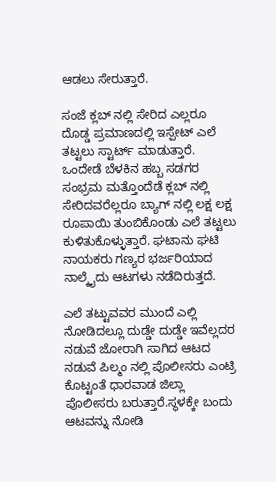ಆಡಲು ಸೇರುತ್ತಾರೆ.

ಸಂಜೆ ಕ್ಲಬ್ ನಲ್ಲಿ ಸೇರಿದ ಎಲ್ಲರೂ ದೊಡ್ಡ ಪ್ರಮಾಣದಲ್ಲಿ ಇಸ್ಪೇಟ್ ಎಲೆ ತಟ್ಟಲು ಸ್ಟಾರ್ಟ್ ಮಾಡುತ್ತಾರೆ. ಒಂದೇಡೆ ಬೆಳಕಿನ ಹಬ್ಬ ಸಡಗರ ಸಂಭ್ರಮ ಮತ್ತೊಂದೆಡೆ ಕ್ಲಬ್ ನಲ್ಲಿ ಸೇರಿದವರೆಲ್ಲರೂ ಬ್ಯಾಗ್ ನಲ್ಲಿ ಲಕ್ಷ ಲಕ್ಷ ರೂಪಾಯಿ ತುಂಬಿಕೊಂಡು ಎಲೆ ತಟ್ಟಲು ಕುಳಿತುಕೊಳ್ಳುತ್ತಾರೆ. ಘಟಾನು ಘಟಿ ನಾಯಕರು ಗಣ್ಯರ ಭರ್ಜರಿಯಾದ ನಾಲ್ಕೈದು ಆಟಗಳು ನಡೆದಿರುತ್ತದೆ.

ಎಲೆ ತಟ್ಟುವವರ ಮುಂದೆ ಎಲ್ಲಿ ನೋಡಿದಲ್ಲೂ ದುಡ್ಡೇ ದುಡ್ಡೇ ಇವೆಲ್ಲದರ ನಡುವೆ ಜೋರಾಗಿ ಸಾಗಿದ ಆಟದ ನಡುವೆ ಪಿಲ್ಮಂ ನಲ್ಲಿ ಪೊಲೀಸರು ಎಂಟ್ರಿ ಕೊಟ್ಟಂತೆ ಧಾರವಾಡ ಜಿಲ್ಲಾ ಪೊಲೀಸರು ಬರುತ್ತಾರೆ.ಸ್ಥಳಕ್ಕೇ ಬಂದು ಆಟವನ್ನು ನೋಡಿ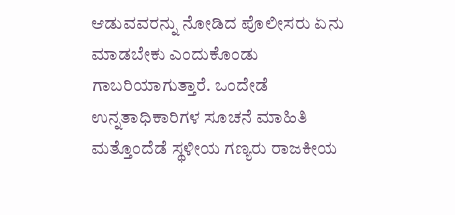ಆಡುವವರನ್ನು ನೋಡಿದ ಪೊಲೀಸರು ಏನು ಮಾಡಬೇಕು ಎಂದುಕೊಂಡು ಗಾಬರಿಯಾಗುತ್ತಾರೆ. ಒಂದೇಡೆ ಉನ್ನತಾಧಿಕಾರಿಗಳ ಸೂಚನೆ ಮಾಹಿತಿ ಮತ್ತೊಂದೆಡೆ ಸ್ಥಳೀಯ ಗಣ್ಯರು ರಾಜಕೀಯ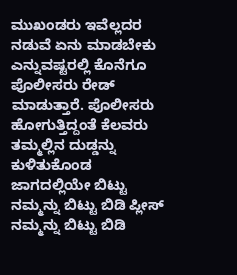ಮುಖಂಡರು ಇವೆಲ್ಲದರ ನಡುವೆ ಏನು ಮಾಡಬೇಕು ಎನ್ನುವಷ್ಟರಲ್ಲಿ ಕೊನೆಗೂ ಪೊಲೀಸರು ರೇಡ್ ಮಾಡುತ್ತಾರೆ. ಪೊಲೀಸರು ಹೋಗುತ್ತಿದ್ದಂತೆ ಕೆಲವರು ತಮ್ಮಲ್ಲಿನ ದುಡ್ಡನ್ನು ಕುಳಿತುಕೊಂಡ ಜಾಗದಲ್ಲಿಯೇ ಬಿಟ್ಟು ನಮ್ಮನ್ನು ಬಿಟ್ಟು ಬಿಡಿ ಪ್ಲೀಸ್ ನಮ್ಮನ್ನು ಬಿಟ್ಟು ಬಿಡಿ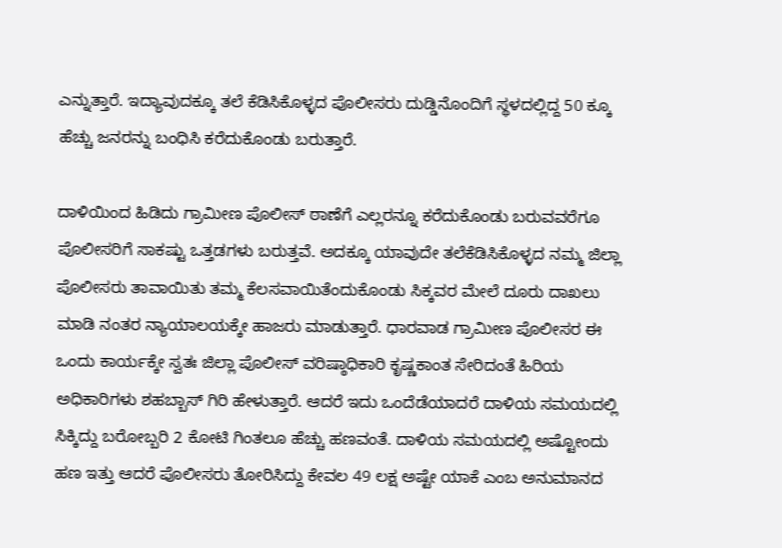ಎನ್ನುತ್ತಾರೆ. ಇದ್ಯಾವುದಕ್ಕೂ ತಲೆ ಕೆಡಿಸಿಕೊಳ್ಳದ ಪೊಲೀಸರು ದುಡ್ಡಿನೊಂದಿಗೆ ಸ್ಥಳದಲ್ಲಿದ್ದ 50 ಕ್ಕೂ ಹೆಚ್ಚು ಜನರನ್ನು ಬಂಧಿಸಿ ಕರೆದುಕೊಂಡು ಬರುತ್ತಾರೆ.

ದಾಳಿಯಿಂದ ಹಿಡಿದು ಗ್ರಾಮೀಣ ಪೊಲೀಸ್ ಠಾಣೆಗೆ ಎಲ್ಲರನ್ನೂ ಕರೆದುಕೊಂಡು ಬರುವವರೆಗೂ ಪೊಲೀಸರಿಗೆ ಸಾಕಷ್ಟು ಒತ್ತಡಗಳು ಬರುತ್ತವೆ. ಅದಕ್ಕೂ ಯಾವುದೇ ತಲೆಕೆಡಿಸಿಕೊಳ್ಳದ ನಮ್ಮ ಜಿಲ್ಲಾ ಪೊಲೀಸರು ತಾವಾಯಿತು ತಮ್ಮ ಕೆಲಸವಾಯಿತೆಂದುಕೊಂಡು ಸಿಕ್ಕವರ ಮೇಲೆ ದೂರು ದಾಖಲು ಮಾಡಿ ನಂತರ ನ್ಯಾಯಾಲಯಕ್ಕೇ ಹಾಜರು ಮಾಡುತ್ತಾರೆ. ಧಾರವಾಡ ಗ್ರಾಮೀಣ ಪೊಲೀಸರ ಈ ಒಂದು ಕಾರ್ಯಕ್ಕೇ ಸ್ವತಃ ಜಿಲ್ಲಾ ಪೊಲೀಸ್ ವರಿಷ್ಠಾಧಿಕಾರಿ ಕೃಷ್ಣಕಾಂತ ಸೇರಿದಂತೆ ಹಿರಿಯ ಅಧಿಕಾರಿಗಳು ಶಹಬ್ಬಾಸ್ ಗಿರಿ ಹೇಳುತ್ತಾರೆ. ಆದರೆ ಇದು ಒಂದೆಡೆಯಾದರೆ ದಾಳಿಯ ಸಮಯದಲ್ಲಿ ಸಿಕ್ಕಿದ್ದು ಬರೋಬ್ಬರಿ 2 ಕೋಟಿ ಗಿಂತಲೂ ಹೆಚ್ಚು ಹಣವಂತೆ. ದಾಳಿಯ ಸಮಯದಲ್ಲಿ ಅಷ್ಟೋಂದು ಹಣ ಇತ್ತು ಆದರೆ ಪೊಲೀಸರು ತೋರಿಸಿದ್ದು ಕೇವಲ 49 ಲಕ್ಷ ಅಷ್ಟೇ ಯಾಕೆ ಎಂಬ ಅನುಮಾನದ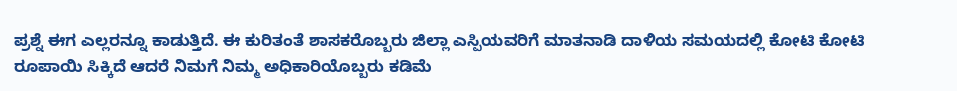ಪ್ರಶ್ನೆ ಈಗ ಎಲ್ಲರನ್ನೂ ಕಾಡುತ್ತಿದೆ. ಈ ಕುರಿತಂತೆ ಶಾಸಕರೊಬ್ಬರು ಜಿಲ್ಲಾ ಎಸ್ಪಿಯವರಿಗೆ ಮಾತನಾಡಿ ದಾಳಿಯ ಸಮಯದಲ್ಲಿ ಕೋಟಿ ಕೋಟಿ ರೂಪಾಯಿ ಸಿಕ್ಕಿದೆ ಆದರೆ ನಿಮಗೆ ನಿಮ್ಮ ಅಧಿಕಾರಿಯೊಬ್ಬರು ಕಡಿಮೆ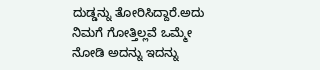ದುಡ್ಡನ್ನು ತೋರಿಸಿದ್ದಾರೆ.ಅದು ನಿಮಗೆ ಗೋತ್ತಿಲ್ಲವೆ ಒಮ್ಮೇ ನೋಡಿ ಅದನ್ನು ಇದನ್ನು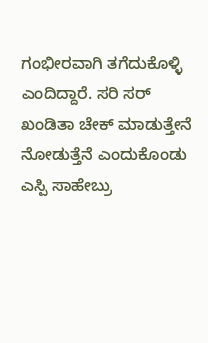ಗಂಭೀರವಾಗಿ ತಗೆದುಕೊಳ್ಳಿ ಎಂದಿದ್ದಾರೆ. ಸರಿ ಸರ್ ಖಂಡಿತಾ ಚೇಕ್ ಮಾಡುತ್ತೇನೆ ನೋಡುತ್ತೆನೆ ಎಂದುಕೊಂಡು ಎಸ್ಪಿ ಸಾಹೇಬ್ರು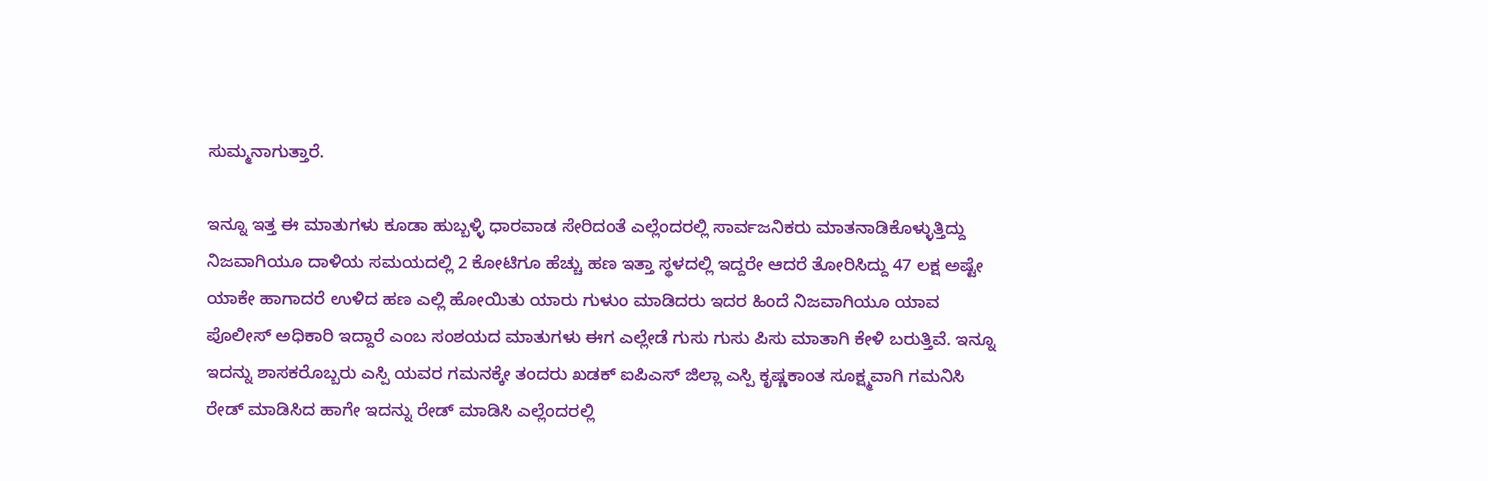ಸುಮ್ಮನಾಗುತ್ತಾರೆ.

ಇನ್ನೂ ಇತ್ತ ಈ ಮಾತುಗಳು ಕೂಡಾ ಹುಬ್ಬಳ್ಳಿ ಧಾರವಾಡ ಸೇರಿದಂತೆ ಎಲ್ಲೆಂದರಲ್ಲಿ ಸಾರ್ವಜನಿಕರು ಮಾತನಾಡಿಕೊಳ್ಳುತ್ತಿದ್ದು ನಿಜವಾಗಿಯೂ ದಾಳಿಯ ಸಮಯದಲ್ಲಿ 2 ಕೋಟಿಗೂ ಹೆಚ್ಚು ಹಣ ಇತ್ತಾ ಸ್ಥಳದಲ್ಲಿ ಇದ್ದರೇ ಆದರೆ ತೋರಿಸಿದ್ದು 47 ಲಕ್ಷ ಅಷ್ಟೇ ಯಾಕೇ ಹಾಗಾದರೆ ಉಳಿದ ಹಣ ಎಲ್ಲಿ ಹೋಯಿತು ಯಾರು ಗುಳುಂ ಮಾಡಿದರು ಇದರ ಹಿಂದೆ ನಿಜವಾಗಿಯೂ ಯಾವ ಪೊಲೀಸ್ ಅಧಿಕಾರಿ ಇದ್ದಾರೆ ಎಂಬ ಸಂಶಯದ ಮಾತುಗಳು ಈಗ ಎಲ್ಲೇಡೆ ಗುಸು ಗುಸು ಪಿಸು ಮಾತಾಗಿ ಕೇಳಿ ಬರುತ್ತಿವೆ. ಇನ್ನೂ ಇದನ್ನು ಶಾಸಕರೊಬ್ಬರು ಎಸ್ಪಿ ಯವರ ಗಮನಕ್ಕೇ ತಂದರು ಖಡಕ್ ಐಪಿಎಸ್ ಜಿಲ್ಲಾ ಎಸ್ಪಿ ಕೃಷ್ಣಕಾಂತ ಸೂಕ್ಷ್ಮವಾಗಿ ಗಮನಿಸಿ ರೇಡ್ ಮಾಡಿಸಿದ ಹಾಗೇ ಇದನ್ನು ರೇಡ್ ಮಾಡಿಸಿ ಎಲ್ಲೆಂದರಲ್ಲಿ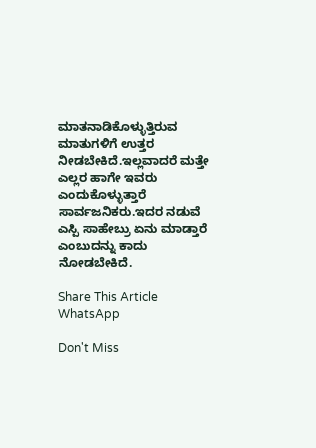ಮಾತನಾಡಿಕೊಳ್ಳುತ್ತಿರುವ ಮಾತುಗಳಿಗೆ ಉತ್ತರ ನೀಡಬೇಕಿದೆ.ಇಲ್ಲವಾದರೆ ಮತ್ತೇ ಎಲ್ಲರ ಹಾಗೇ ಇವರು ಎಂದುಕೊಳ್ಳುತ್ತಾರೆ ಸಾರ್ವಜನಿಕರು.ಇದರ ನಡುವೆ ಎಸ್ಪಿ ಸಾಹೇಬ್ರು ಏನು ಮಾಡ್ತಾರೆ ಎಂಬುದನ್ನು ಕಾದು ನೋಡಬೇಕಿದೆ.

Share This Article
WhatsApp

Don't Miss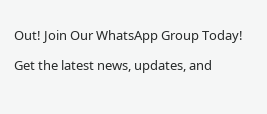Out! Join Our WhatsApp Group Today!

Get the latest news, updates, and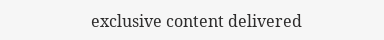exclusive content delivered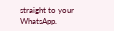straight to your WhatsApp.